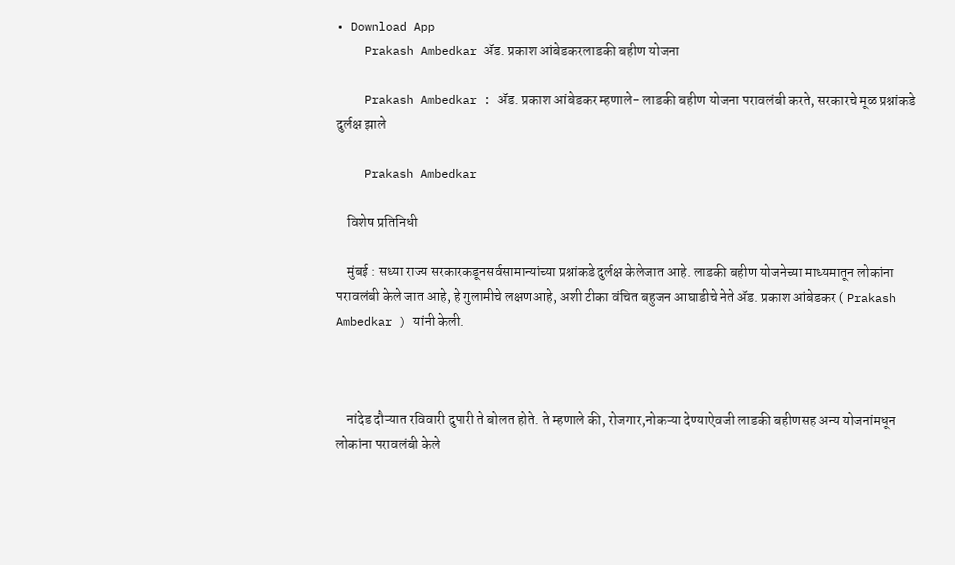• Download App
    Prakash Ambedkar ॲड. प्रकाश आंबेडकरलाडकी बहीण योजना

    Prakash Ambedkar : ॲड. प्रकाश आंबेडकर म्हणाले- लाडकी बहीण योजना परावलंबी करते, सरकारचे मूळ प्रश्नांकडे दुर्लक्ष झाले

    Prakash Ambedkar

    विशेष प्रतिनिधी

    मुंबई : सध्या राज्य सरकारकडूनसर्वसामान्यांच्या प्रश्नांकडे दुर्लक्ष केलेजात आहे. लाडकी बहीण योजनेच्या माध्यमातून लोकांना परावलंबी केले जात आहे, हे गुलामीचे लक्षणआहे, अशी टीका वंचित बहुजन आघाडीचे नेते ॲड. प्रकाश आंबेडकर ( Prakash Ambedkar ) यांनी केली.



    नांदेड दौऱ्यात रविवारी दुपारी ते बोलत होते. ते म्हणाले की, रोजगार,नोकऱ्या देण्याऐवजी लाडकी बहीणसह अन्य योजनांमधून लोकांना परावलंबी केले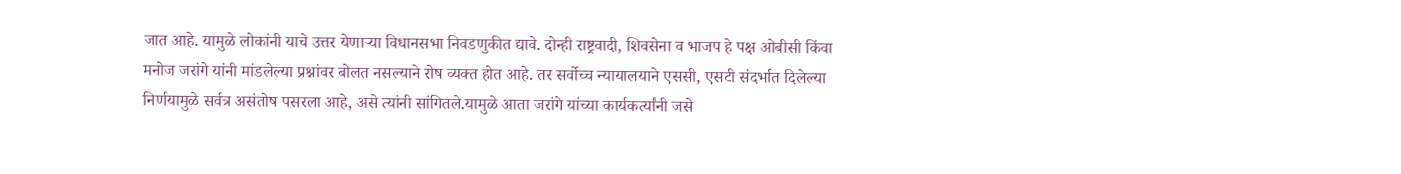जात आहे. यामुळे लोकांनी याचे उत्तर येणाऱ्या विधानसभा निवडणुकीत द्यावे. दोन्ही राष्ट्रवादी, शिवसेना व भाजप हे पक्ष ओबीसी किंवा मनोज जरांगे यांनी मांडलेल्या प्रश्नांवर बोलत नसल्याने रोष व्यक्त होत आहे. तर सर्वोच्च न्यायालयाने एससी, एसटी संदर्भात दिलेल्या निर्णयामुळे सर्वत्र असंतोष पसरला आहे, असे त्यांनी सांगितले.यामुळे आता जरांगे यांच्या कार्यकर्त्यांनी जसे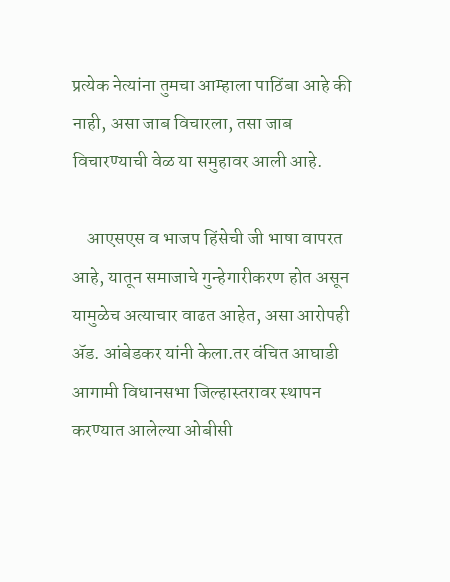प्रत्येक नेत्यांना तुमचा आम्हाला पाठिंबा आहे की नाही, असा जाब विचारला, तसा जाब विचारण्याची वेळ या समुहावर आली आहे.

    आएसएस व भाजप हिंसेची जी भाषा वापरत आहे, यातून समाजाचे गुन्हेगारीकरण होत असून यामुळेच अत्याचार वाढत आहेत, असा आरोपही ॲड. आंबेडकर यांनी केला.तर वंचित आघाडी आगामी विधानसभा जिल्हास्तरावर स्थापन करण्यात आलेल्या ओबीसी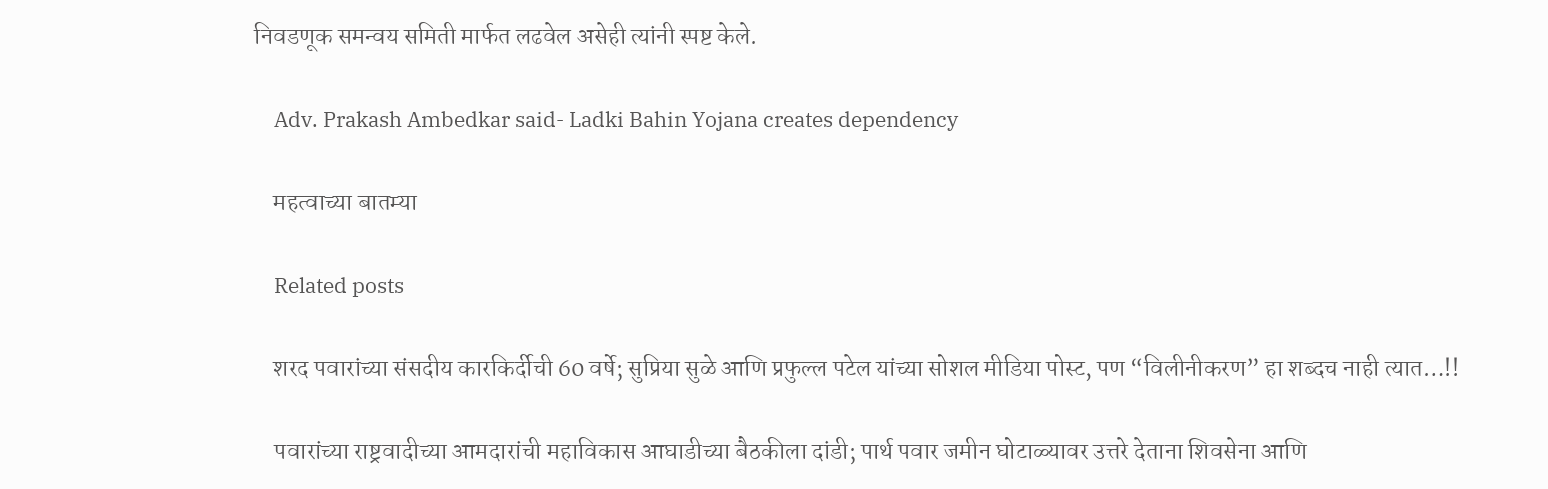निवडणूक समन्वय समिती मार्फत लढवेल असेही त्यांनी स्पष्ट केले.

    Adv. Prakash Ambedkar said- Ladki Bahin Yojana creates dependency

    महत्वाच्या बातम्या

    Related posts

    शरद पवारांच्या संसदीय कारकिर्दीची 60 वर्षे; सुप्रिया सुळे आणि प्रफुल्ल पटेल यांच्या सोशल मीडिया पोस्ट, पण “विलीनीकरण” हा शब्दच नाही त्यात…!!

    पवारांच्या राष्ट्रवादीच्या आमदारांची महाविकास आघाडीच्या बैठकीला दांडी; पार्थ पवार जमीन घोटाळ्यावर उत्तरे देताना शिवसेना आणि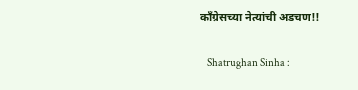काँग्रेसच्या नेत्यांची अडचण!!

    Shatrughan Sinha :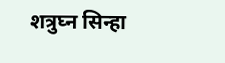शत्रुघ्न सिन्हा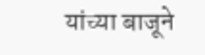यांच्या बाजूने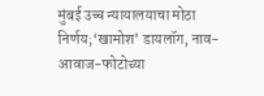मुंबई उच्च न्यायालयाचा मोठा निर्णय;‘खामोश’ डायलॉग, नाव-आवाज-फोटोच्या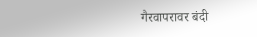गैरवापरावर बंदी